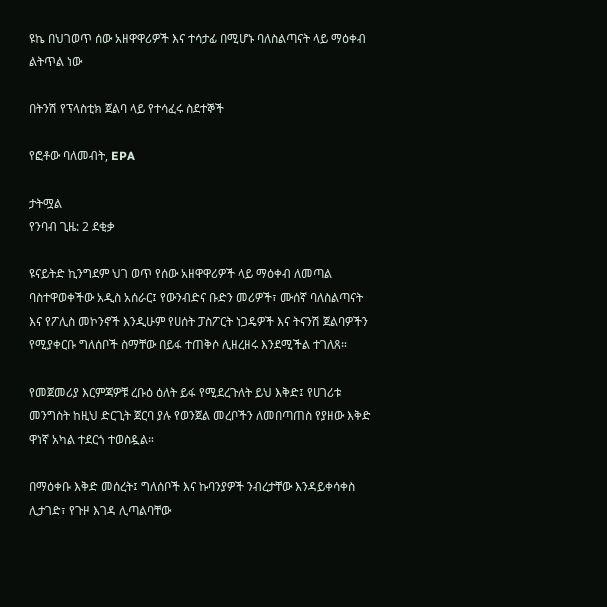ዩኬ በህገወጥ ሰው አዘዋዋሪዎች እና ተሳታፊ በሚሆኑ ባለስልጣናት ላይ ማዕቀብ ልትጥል ነው

በትንሽ የፕላስቲክ ጀልባ ላይ የተሳፈሩ ስደተኞች

የፎቶው ባለመብት, EPA

ታትሟል
የንባብ ጊዜ: 2 ደቂቃ

ዩናይትድ ኪንግደም ህገ ወጥ የሰው አዘዋዋሪዎች ላይ ማዕቀብ ለመጣል ባስተዋወቀችው አዲስ አሰራር፤ የውንብድና ቡድን መሪዎች፣ ሙሰኛ ባለስልጣናት እና የፖሊስ መኮንኖች እንዲሁም የሀሰት ፓስፖርት ነጋዴዎች እና ትናንሽ ጀልባዎችን የሚያቀርቡ ግለሰቦች ስማቸው በይፋ ተጠቅሶ ሊዘረዘሩ እንደሚችል ተገለጸ።

የመጀመሪያ እርምጃዎቹ ረቡዕ ዕለት ይፋ የሚደረጉለት ይህ እቅድ፤ የሀገሪቱ መንግስት ከዚህ ድርጊት ጀርባ ያሉ የወንጀል መረቦችን ለመበጣጠስ የያዘው እቅድ ዋነኛ አካል ተደርጎ ተወስዷል።

በማዕቀቡ እቅድ መሰረት፤ ግለሰቦች እና ኩባንያዎች ንብረታቸው እንዳይቀሳቀስ ሊታገድ፣ የጉዞ እገዳ ሊጣልባቸው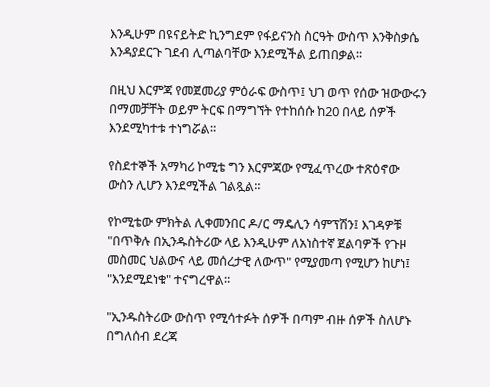እንዲሁም በዩናይትድ ኪንግደም የፋይናንስ ስርዓት ውስጥ እንቅስቃሴ እንዳያደርጉ ገደብ ሊጣልባቸው እንደሚችል ይጠበቃል።

በዚህ እርምጃ የመጀመሪያ ምዕራፍ ውስጥ፤ ህገ ወጥ የሰው ዝውውሩን በማመቻቸት ወይም ትርፍ በማግኘት የተከሰሱ ከ20 በላይ ሰዎች እንደሚካተቱ ተነግሯል።

የስደተኞች አማካሪ ኮሚቴ ግን እርምጃው የሚፈጥረው ተጽዕኖው ውስን ሊሆን እንደሚችል ገልጿል።

የኮሚቴው ምክትል ሊቀመንበር ዶ/ር ማዴሊን ሳምፕሽን፤ እገዳዎቹ "በጥቅሉ በኢንዱስትሪው ላይ እንዲሁም ለአነስተኛ ጀልባዎች የጉዞ መስመር ህልውና ላይ መሰረታዊ ለውጥ" የሚያመጣ የሚሆን ከሆነ፤ "እንደሚደነቁ" ተናግረዋል።

"ኢንዱስትሪው ውስጥ የሚሳተፉት ሰዎች በጣም ብዙ ሰዎች ስለሆኑ በግለሰብ ደረጃ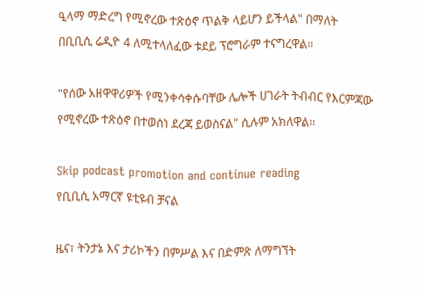ዒላማ ማድረግ የሚኖረው ተጽዕኖ ጥልቅ ላይሆን ይችላል" በማለት በቢቢሲ ሬዲዮ 4 ለሚተላለፈው ቱደይ ፕሮግራም ተናግረዋል።

"የሰው አዘዋዋሪዎች የሚንቀሳቀሱባቸው ሌሎች ሀገራት ትብብር የእርምጃው የሚኖረው ተጽዕኖ በተወሰነ ደረጃ ይወስናል" ሲሉም አክለዋል።

Skip podcast promotion and continue reading
የቢቢሲ አማርኛ ዩቲዩብ ቻናል

ዜና፣ ትንታኔ እና ታሪኮችን በምሥል እና በድምጽ ለማግኘት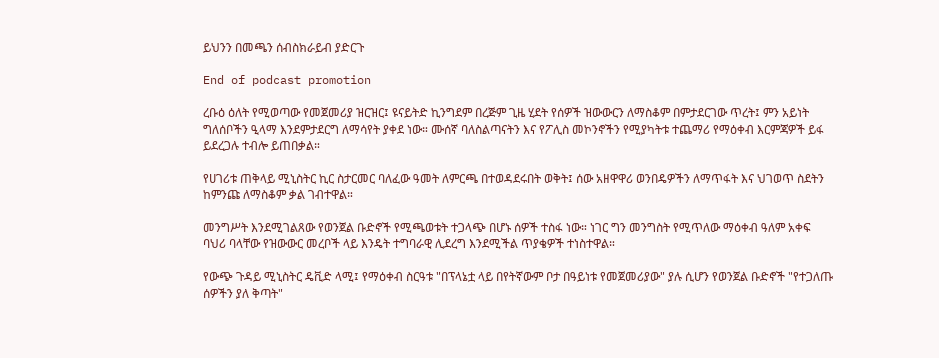ይህንን በመጫን ሰብስክራይብ ያድርጉ

End of podcast promotion

ረቡዕ ዕለት የሚወጣው የመጀመሪያ ዝርዝር፤ ዩናይትድ ኪንግደም በረጅም ጊዜ ሂደት የሰዎች ዝውውርን ለማስቆም በምታደርገው ጥረት፤ ምን አይነት ግለሰቦችን ዒላማ እንደምታደርግ ለማሳየት ያቀደ ነው። ሙሰኛ ባለስልጣናትን እና የፖሊስ መኮንኖችን የሚያካትቱ ተጨማሪ የማዕቀብ እርምጃዎች ይፋ ይደረጋሉ ተብሎ ይጠበቃል።

የሀገሪቱ ጠቅላይ ሚኒስትር ኪር ስታርመር ባለፈው ዓመት ለምርጫ በተወዳደሩበት ወቅት፤ ሰው አዘዋዋሪ ወንበዴዎችን ለማጥፋት እና ህገወጥ ስደትን ከምንጩ ለማስቆም ቃል ገብተዋል።

መንግሥት እንደሚገልጸው የወንጀል ቡድኖች የሚጫወቱት ተጋላጭ በሆኑ ሰዎች ተስፋ ነው። ነገር ግን መንግስት የሚጥለው ማዕቀብ ዓለም አቀፍ ባህሪ ባላቸው የዝውውር መረቦች ላይ እንዴት ተግባራዊ ሊደረግ እንደሚችል ጥያቄዎች ተነስተዋል።

የውጭ ጉዳይ ሚኒስትር ዴቪድ ላሚ፤ የማዕቀብ ስርዓቱ "በፕላኔቷ ላይ በየትኛውም ቦታ በዓይነቱ የመጀመሪያው" ያሉ ሲሆን የወንጀል ቡድኖች "የተጋለጡ ሰዎችን ያለ ቅጣት"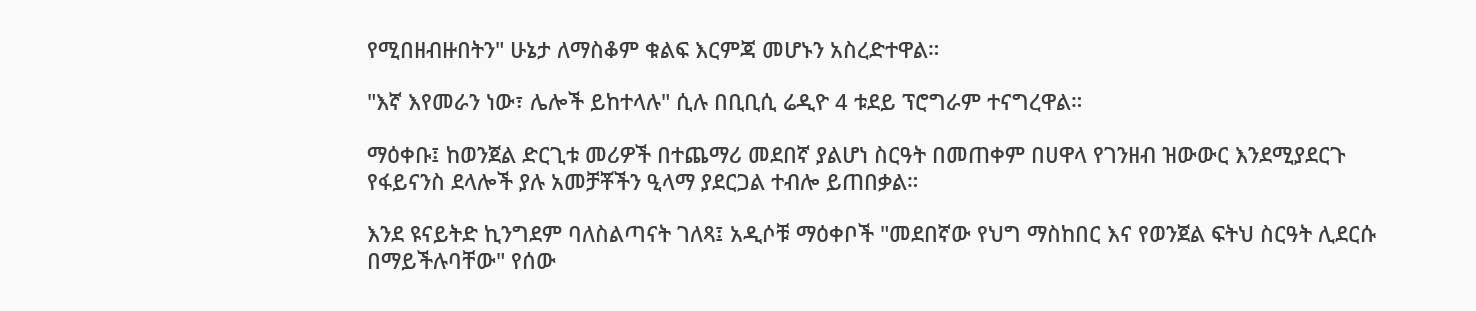የሚበዘብዙበትን" ሁኔታ ለማስቆም ቁልፍ እርምጃ መሆኑን አስረድተዋል።

"እኛ እየመራን ነው፣ ሌሎች ይከተላሉ" ሲሉ በቢቢሲ ሬዲዮ 4 ቱደይ ፕሮግራም ተናግረዋል።

ማዕቀቡ፤ ከወንጀል ድርጊቱ መሪዎች በተጨማሪ መደበኛ ያልሆነ ስርዓት በመጠቀም በሀዋላ የገንዘብ ዝውውር እንደሚያደርጉ የፋይናንስ ደላሎች ያሉ አመቻቾችን ዒላማ ያደርጋል ተብሎ ይጠበቃል።

እንደ ዩናይትድ ኪንግደም ባለስልጣናት ገለጻ፤ አዲሶቹ ማዕቀቦች "መደበኛው የህግ ማስከበር እና የወንጀል ፍትህ ስርዓት ሊደርሱ በማይችሉባቸው" የሰው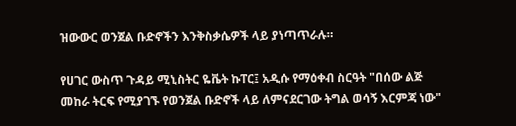ዝውውር ወንጀል ቡድኖችን እንቅስቃሴዎች ላይ ያነጣጥራሉ።

የሀገር ውስጥ ጉዳይ ሚኒስትር ዬቬት ኩፐር፤ አዲሱ የማዕቀብ ስርዓት "በሰው ልጅ መከራ ትርፍ የሚያገኙ የወንጀል ቡድኖች ላይ ለምናደርገው ትግል ወሳኝ እርምጃ ነው"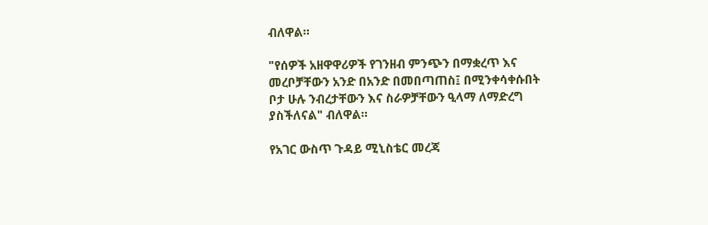ብለዋል።

"የሰዎች አዘዋዋሪዎች የገንዘብ ምንጭን በማቋረጥ እና መረቦቻቸውን አንድ በአንድ በመበጣጠስ፤ በሚንቀሳቀሱበት ቦታ ሁሉ ንብረታቸውን እና ስራዎቻቸውን ዒላማ ለማድረግ ያስችለናል" ብለዋል።

የአገር ውስጥ ጉዳይ ሚኒስቴር መረጃ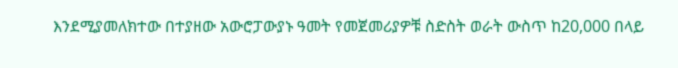እንደሚያመለክተው በተያዘው አውሮፓውያኑ ዓመት የመጀመሪያዎቹ ስድስት ወራት ውስጥ ከ20,000 በላይ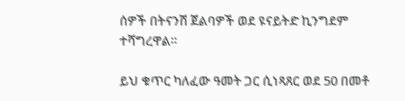ሰዎች በትናንሽ ጀልባዎች ወደ ዩናይትድ ኪንግደም ተሻግረዋል።

ይህ ቁጥር ካለፈው ዓመት ጋር ሲነጻጸር ወደ 50 በመቶ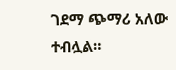ገደማ ጭማሪ አለው ተብሏል።